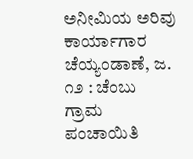ಅನೀಮಿಯ ಅರಿವು ಕಾರ್ಯಾಗಾರ ಚೆಯ್ಯಂಡಾಣೆ, ಜ. ೧೨ : ಚೆಂಬು ಗ್ರಾಮ ಪಂಚಾಯಿತಿ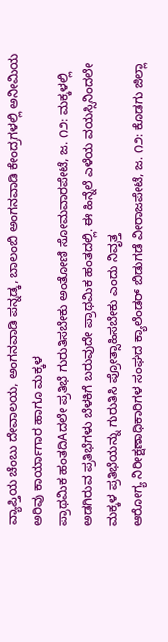ವ್ಯಾಪ್ತಿಯ ಚೆಂಬು ದೇವಾಲಯ, ಅಂಗನವಾಡಿ ಪನ್ನಡ್ಕ, ಬಾಲಂಬಿ ಅಂಗನವಾಡಿ ಕೇಂದ್ರಗಳಲ್ಲಿ ಅನೀಮಿಯ ಅರಿವು ಕಾರ್ಯಾಗಾರ ಹಾಗೂ ಮಕ್ಕಳ
ಪ್ರಾಥಮಿಕ ಹಂತದಿAದಲೇ ಪ್ರತಿಭೆ ಗುರುತಿಸಬೇಕು ಅಂತೋಣಿ ಸೋಮವಾರಪೇಟೆ, ಜ. ೧೨: ಮಕ್ಕಳಲ್ಲಿ ಅಡಗಿರುವ ಪ್ರತಿಭೆಗಳು ಬೆಳಕಿಗೆ ಬರುವುದೇ ಪ್ರಾಥಮಿಕ ಹಂತದಲ್ಲಿ. ಈ ಹಿನ್ನೆಲೆ ಎಳೆಯ ವಯಸ್ಸಿನಿಂದಲೇ ಮಕ್ಕಳ ಪ್ರತಿಭೆಯನ್ನು ಗುರುತಿಸಿ ಪ್ರೋತ್ಸಾಹಿಸಬೇಕು ಎಂದು ನಿವೃತ್ತ
ಆರೋಗ್ಯ ನಿರೀಕ್ಷಣಾಧಿಕಾರಿಗಳ ಸಂಘದ ಕ್ಯಾಲೆಂಡರ್ ಬಿಡುಗಡೆ ವೀರಾಜಪೇಟೆ, ಜ. ೧೨: ಕೊಡಗು ಜಿಲ್ಲಾ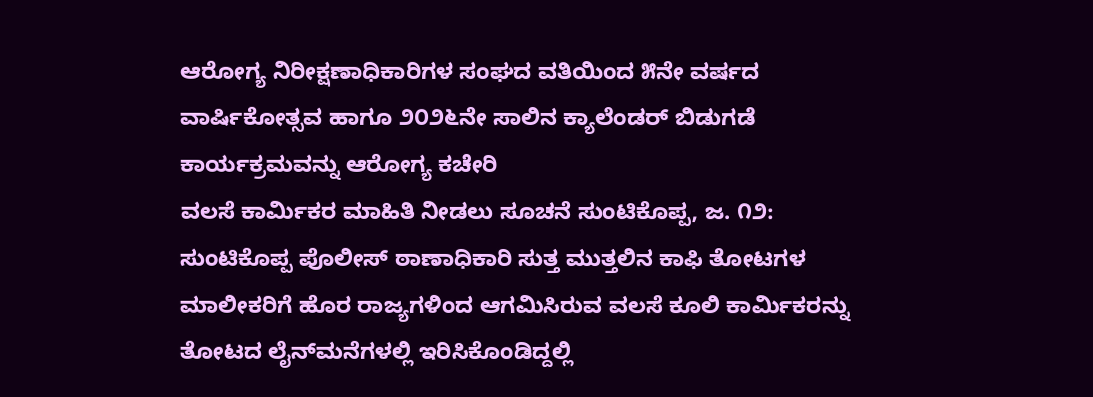ಆರೋಗ್ಯ ನಿರೀಕ್ಷಣಾಧಿಕಾರಿಗಳ ಸಂಘದ ವತಿಯಿಂದ ೫ನೇ ವರ್ಷದ ವಾರ್ಷಿಕೋತ್ಸವ ಹಾಗೂ ೨೦೨೬ನೇ ಸಾಲಿನ ಕ್ಯಾಲೆಂಡರ್ ಬಿಡುಗಡೆ ಕಾರ್ಯಕ್ರಮವನ್ನು ಆರೋಗ್ಯ ಕಚೇರಿ
ವಲಸೆ ಕಾರ್ಮಿಕರ ಮಾಹಿತಿ ನೀಡಲು ಸೂಚನೆ ಸುಂಟಿಕೊಪ್ಪ, ಜ. ೧೨: ಸುಂಟಿಕೊಪ್ಪ ಪೊಲೀಸ್ ಠಾಣಾಧಿಕಾರಿ ಸುತ್ತ ಮುತ್ತಲಿನ ಕಾಫಿ ತೋಟಗಳ ಮಾಲೀಕರಿಗೆ ಹೊರ ರಾಜ್ಯಗಳಿಂದ ಆಗಮಿಸಿರುವ ವಲಸೆ ಕೂಲಿ ಕಾರ್ಮಿಕರನ್ನು ತೋಟದ ಲೈನ್‌ಮನೆಗಳಲ್ಲಿ ಇರಿಸಿಕೊಂಡಿದ್ದಲ್ಲಿ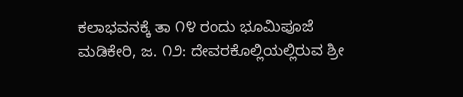ಕಲಾಭವನಕ್ಕೆ ತಾ ೧೪ ರಂದು ಭೂಮಿಪೂಜೆ ಮಡಿಕೇರಿ, ಜ. ೧೨: ದೇವರಕೊಲ್ಲಿಯಲ್ಲಿರುವ ಶ್ರೀ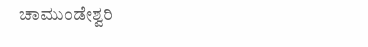ಚಾಮುಂಡೇಶ್ವರಿ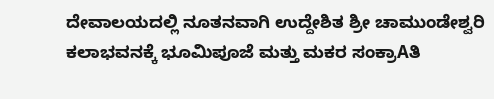ದೇವಾಲಯದಲ್ಲಿ ನೂತನವಾಗಿ ಉದ್ದೇಶಿತ ಶ್ರೀ ಚಾಮುಂಡೇಶ್ವರಿ ಕಲಾಭವನಕ್ಕೆ ಭೂಮಿಪೂಜೆ ಮತ್ತು ಮಕರ ಸಂಕ್ರಾAತಿ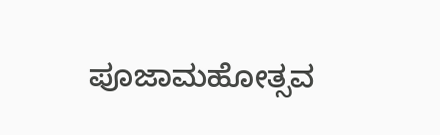ಪೂಜಾಮಹೋತ್ಸವ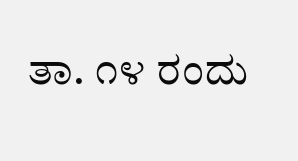ತಾ. ೧೪ ರಂದು